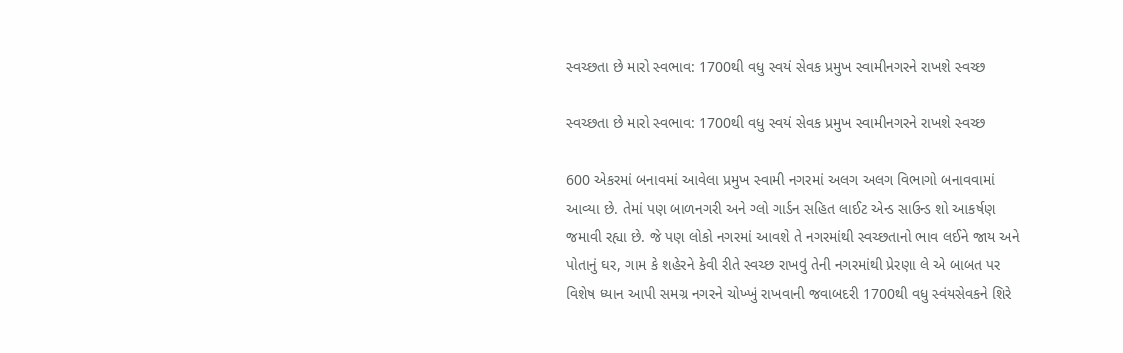સ્વચ્છતા છે મારો સ્વભાવ: 1700થી વધુ સ્વયં સેવક પ્રમુખ સ્વામીનગરને રાખશે સ્વચ્છ

સ્વચ્છતા છે મારો સ્વભાવ: 1700થી વધુ સ્વયં સેવક પ્રમુખ સ્વામીનગરને રાખશે સ્વચ્છ

600 એકરમાં બનાવમાં આવેલા પ્રમુખ સ્વામી નગરમાં અલગ અલગ વિભાગો બનાવવામાં આવ્યા છે. તેમાં પણ બાળનગરી અને ગ્લો ગાર્ડન સહિત લાઈટ એન્ડ સાઉન્ડ શો આકર્ષણ જમાવી રહ્યા છે. જે પણ લોકો નગરમાં આવશે તે નગરમાંથી સ્વચ્છતાનો ભાવ લઈને જાય અને પોતાનું ઘર, ગામ કે શહેરને કેવી રીતે સ્વચ્છ રાખવું તેની નગરમાંથી પ્રેરણા લે એ બાબત પર વિશેષ ધ્યાન આપી સમગ્ર નગરને ચોખ્ખું રાખવાની જવાબદરી 1700થી વધુ સ્વંયસેવકને શિરે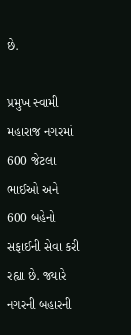છે.

પ્રમુખ સ્વામી મહારાજ નગરમાં 600 જેટલા ભાઈઓ અને 600 બહેનો સફાઈની સેવા કરી રહ્યા છે. જ્યારે નગરની બહારની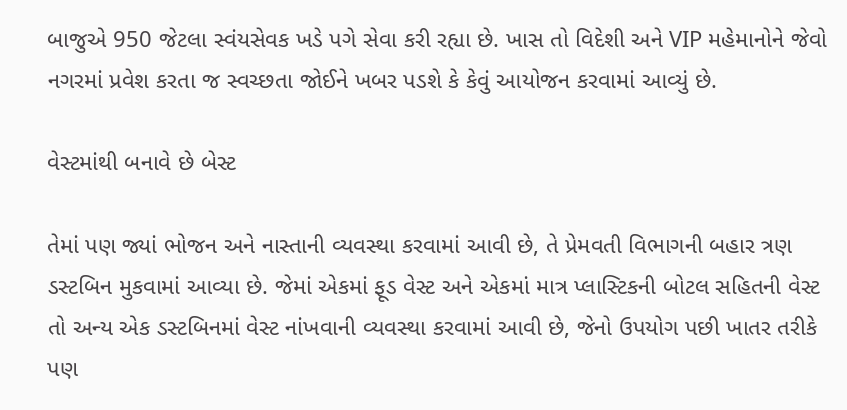બાજુએ 950 જેટલા સ્વંયસેવક ખડે પગે સેવા કરી રહ્યા છે. ખાસ તો વિદેશી અને VIP મહેમાનોને જેવો નગરમાં પ્રવેશ કરતા જ સ્વચ્છતા જોઈને ખબર પડશે કે કેવું આયોજન કરવામાં આવ્યું છે.

વેસ્ટમાંથી બનાવે છે બેસ્ટ

તેમાં પણ જ્યાં ભોજન અને નાસ્તાની વ્યવસ્થા કરવામાં આવી છે, તે પ્રેમવતી વિભાગની બહાર ત્રણ ડસ્ટબિન મુકવામાં આવ્યા છે. જેમાં એકમાં ફૂડ વેસ્ટ અને એકમાં માત્ર પ્લાસ્ટિકની બોટલ સહિતની વેસ્ટ તો અન્ય એક ડસ્ટબિનમાં વેસ્ટ નાંખવાની વ્યવસ્થા કરવામાં આવી છે, જેનો ઉપયોગ પછી ખાતર તરીકે પણ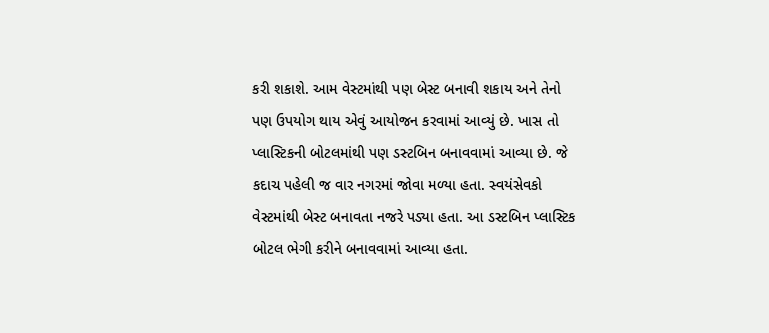કરી શકાશે. આમ વેસ્ટમાંથી પણ બેસ્ટ બનાવી શકાય અને તેનો પણ ઉપયોગ થાય એવું આયોજન કરવામાં આવ્યું છે. ખાસ તો પ્લાસ્ટિકની બોટલમાંથી પણ ડસ્ટબિન બનાવવામાં આવ્યા છે. જે કદાચ પહેલી જ વાર નગરમાં જોવા મળ્યા હતા. સ્વયંસેવકો વેસ્ટમાંથી બેસ્ટ બનાવતા નજરે પડ્યા હતા. આ ડસ્ટબિન પ્લાસ્ટિક બોટલ ભેગી કરીને બનાવવામાં આવ્યા હતા.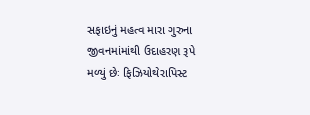સફાઇનું મહત્વ મારા ગુરુના જીવનમાંમાંથી ઉદાહરણ રૂપે મળ્યું છેઃ ફિઝિયોથેરાપિસ્ટ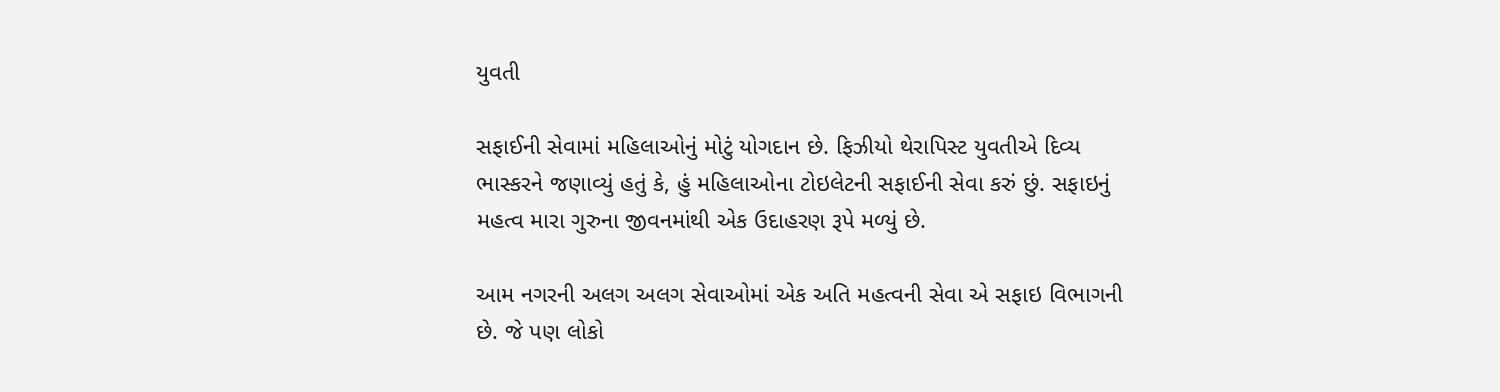યુવતી

સફાઈની સેવામાં મહિલાઓનું મોટું યોગદાન છે. ફિઝીયો થેરાપિસ્ટ યુવતીએ દિવ્ય ભાસ્કરને જણાવ્યું હતું કે, હું મહિલાઓના ટોઇલેટની સફાઈની સેવા કરું છું. સફાઇનું મહત્વ મારા ગુરુના જીવનમાંથી એક ઉદાહરણ રૂપે મળ્યું છે.

આમ નગરની અલગ અલગ સેવાઓમાં એક અતિ મહત્વની સેવા એ સફાઇ વિભાગની છે. જે પણ લોકો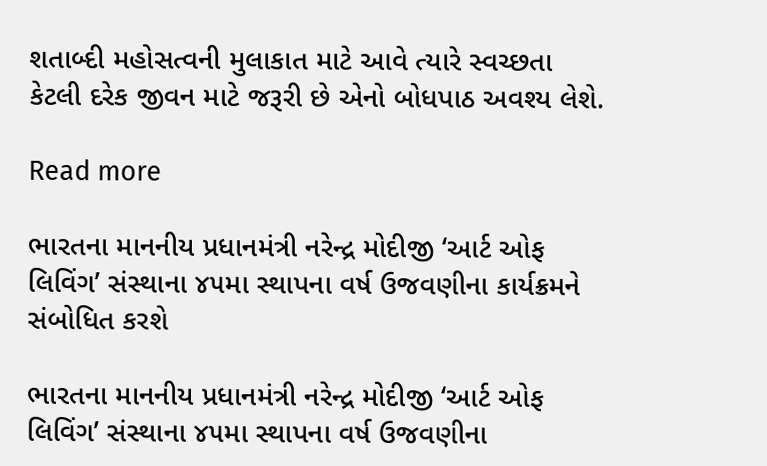શતાબ્દી મહોસત્વની મુલાકાત માટે આવે ત્યારે સ્વચ્છતા કેટલી દરેક જીવન માટે જરૂરી છે એનો બોધપાઠ અવશ્ય લેશે.

Read more

ભારતના માનનીય પ્રધાનમંત્રી નરેન્દ્ર મોદીજી ‘આર્ટ ઓફ લિવિંગ’ સંસ્થાના ૪૫મા સ્થાપના વર્ષ ઉજવણીના કાર્યક્રમને સંબોધિત કરશે

ભારતના માનનીય પ્રધાનમંત્રી નરેન્દ્ર મોદીજી ‘આર્ટ ઓફ લિવિંગ’ સંસ્થાના ૪૫મા સ્થાપના વર્ષ ઉજવણીના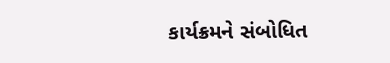કાર્યક્રમને સંબોધિત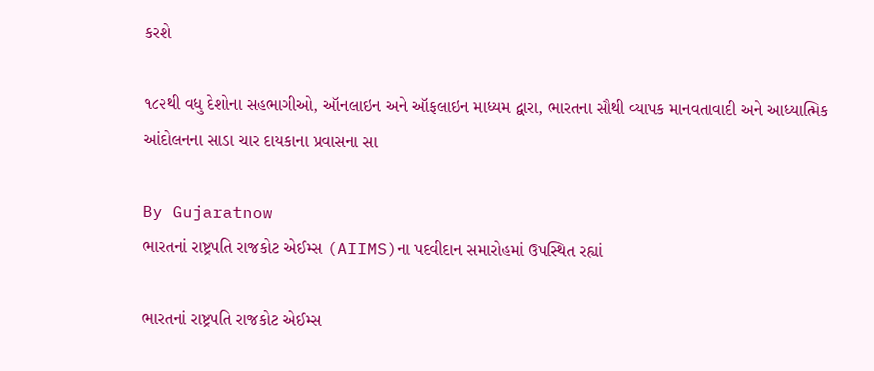કરશે

૧૮૨થી વધુ દેશોના સહભાગીઓ, ઑનલાઇન અને ઑફલાઇન માધ્યમ દ્વારા, ભારતના સૌથી વ્યાપક માનવતાવાદી અને આધ્યાત્મિક આંદોલનના સાડા ચાર દાયકાના પ્રવાસના સા

By Gujaratnow
ભારતનાં રાષ્ટ્રપતિ રાજકોટ એઈમ્સ (AIIMS)ના પદવીદાન સમારોહમાં ઉપસ્થિત રહ્યાં

ભારતનાં રાષ્ટ્રપતિ રાજકોટ એઈમ્સ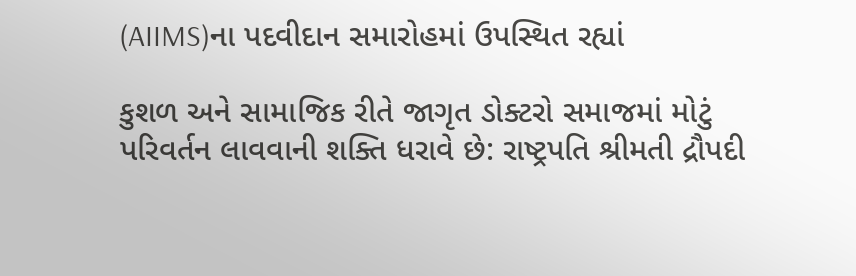(AIIMS)ના પદવીદાન સમારોહમાં ઉપસ્થિત રહ્યાં

કુશળ અને સામાજિક રીતે જાગૃત ડોક્ટરો સમાજમાં મોટું પરિવર્તન લાવવાની શક્તિ ધરાવે છે: રાષ્ટ્રપતિ શ્રીમતી દ્રૌપદી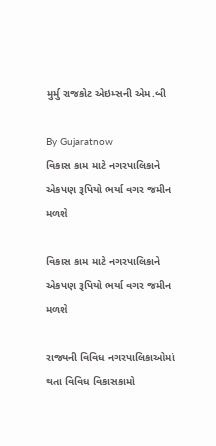મુર્મુ રાજકોટ એઇમ્સની એમ.બી

By Gujaratnow
વિકાસ કામ માટે નગરપાલિકાને એકપણ રૂપિયો ભર્યા વગર જમીન મળશે

વિકાસ કામ માટે નગરપાલિકાને એકપણ રૂપિયો ભર્યા વગર જમીન મળશે

રાજ્યની વિવિધ નગરપાલિકાઓમાં થતા વિવિધ વિકાસકામો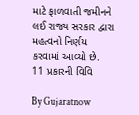માટે ફાળવાતી જમીનને લઈ રાજ્ય સરકાર દ્વારા મહત્વનો નિર્ણય કરવામાં આવ્યો છે. 11 પ્રકારની વિવિ

By Gujaratnow